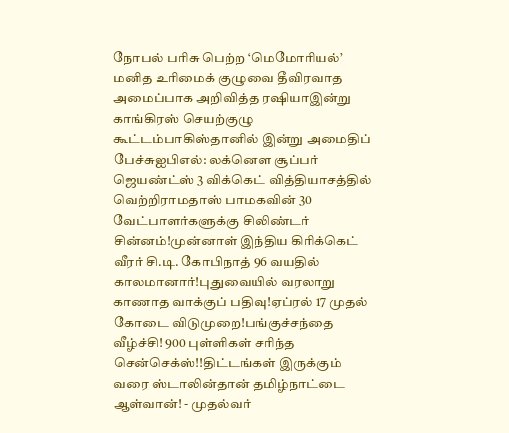நோபல் பரிசு பெற்ற ‘மெமோரியல்’ மனித உரிமைக் குழுவை தீவிரவாத அமைப்பாக அறிவித்த ரஷியாஇன்று காங்கிரஸ் செயற்குழு கூட்டம்பாகிஸ்தானில் இன்று அமைதிப் பேச்சுஐபிஎல்: லக்னௌ சூப்பர் ஜெயண்ட்ஸ் 3 விக்கெட் வித்தியாசத்தில் வெற்றிராமதாஸ் பாமகவின் 30 வேட்பாளர்களுக்கு சிலிண்டர் சின்னம்!முன்னாள் இந்திய கிரிக்கெட் வீரர் சி.டி. கோபிநாத் 96 வயதில் காலமானார்!புதுவையில் வரலாறு காணாத வாக்குப் பதிவு!ஏப்ரல் 17 முதல் கோடை விடுமுறை!பங்குச்சந்தை வீழ்ச்சி! 900 புள்ளிகள் சரிந்த சென்செக்ஸ்!!திட்டங்கள் இருக்கும் வரை ஸ்டாலின்தான் தமிழ்நாட்டை ஆள்வான்! - முதல்வர்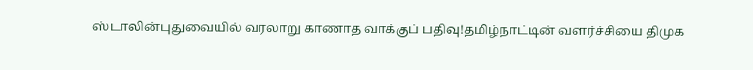ஸ்டாலின்புதுவையில் வரலாறு காணாத வாக்குப் பதிவு!தமிழ்நாட்டின் வளர்ச்சியை திமுக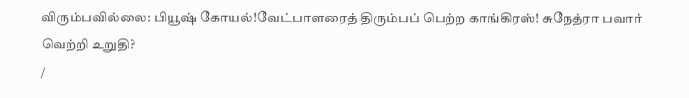விரும்பவில்லை: பியூஷ் கோயல்!வேட்பாளரைத் திரும்பப் பெற்ற காங்கிரஸ்! சுநேத்ரா பவார் வெற்றி உறுதி?
/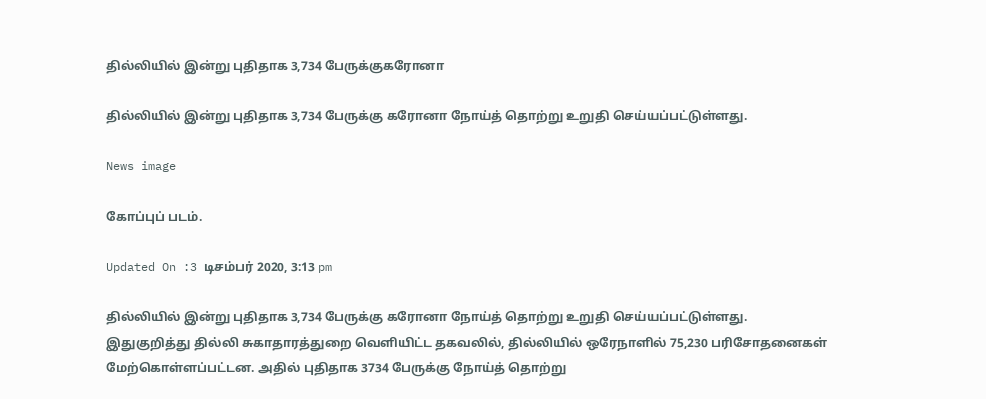தில்லியில் இன்று புதிதாக 3,734 பேருக்குகரோனா

தில்லியில் இன்று புதிதாக 3,734 பேருக்கு கரோனா நோய்த் தொற்று உறுதி செய்யப்பட்டுள்ளது.

News image

கோப்புப் படம்.

Updated On :3 டிசம்பர் 2020, 3:13 pm

தில்லியில் இன்று புதிதாக 3,734 பேருக்கு கரோனா நோய்த் தொற்று உறுதி செய்யப்பட்டுள்ளது.
இதுகுறித்து தில்லி சுகாதாரத்துறை வெளியிட்ட தகவலில், தில்லியில் ஒரேநாளில் 75,230 பரிசோதனைகள் மேற்கொள்ளப்பட்டன. அதில் புதிதாக 3734 பேருக்கு நோய்த் தொற்று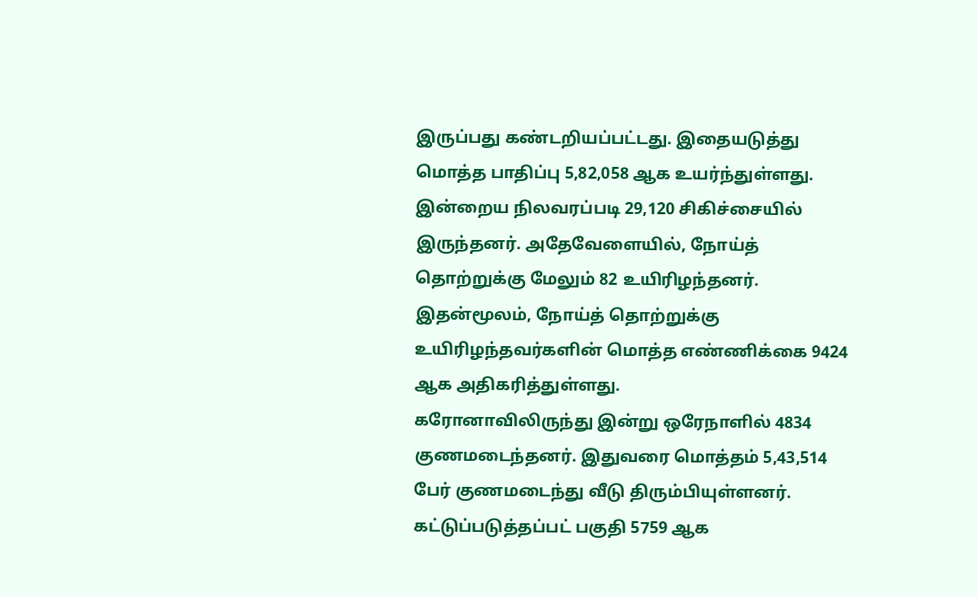இருப்பது கண்டறியப்பட்டது. இதையடுத்து மொத்த பாதிப்பு 5,82,058 ஆக உயர்ந்துள்ளது.
இன்றைய நிலவரப்படி 29,120 சிகிச்சையில் இருந்தனர். அதேவேளையில், நோய்த் தொற்றுக்கு மேலும் 82 உயிரிழந்தனர். இதன்மூலம், நோய்த் தொற்றுக்கு உயிரிழந்தவர்களின் மொத்த எண்ணிக்கை 9424 ஆக அதிகரித்துள்ளது.
கரோனாவிலிருந்து இன்று ஒரேநாளில் 4834 குணமடைந்தனர். இதுவரை மொத்தம் 5,43,514 பேர் குணமடைந்து வீடு திரும்பியுள்ளனர். கட்டுப்படுத்தப்பட் பகுதி 5759 ஆக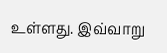உள்ளது. இவ்வாறு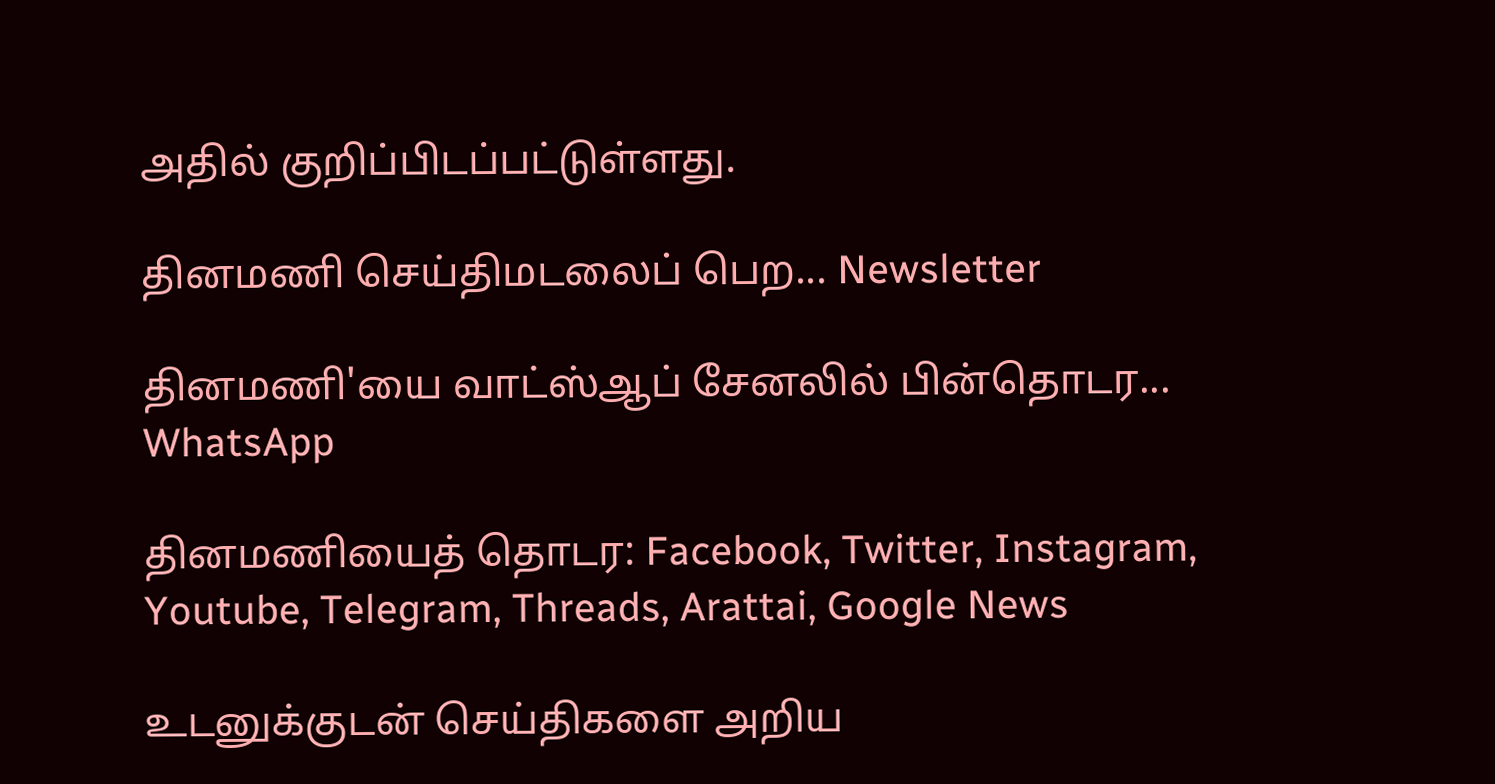அதில் குறிப்பிடப்பட்டுள்ளது.

தினமணி செய்திமடலைப் பெற... Newsletter

தினமணி'யை வாட்ஸ்ஆப் சேனலில் பின்தொடர... WhatsApp

தினமணியைத் தொடர: Facebook, Twitter, Instagram, Youtube, Telegram, Threads, Arattai, Google News

உடனுக்குடன் செய்திகளை அறிய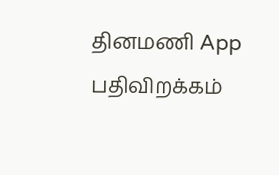தினமணி App பதிவிறக்கம்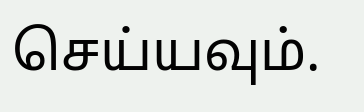செய்யவும்.